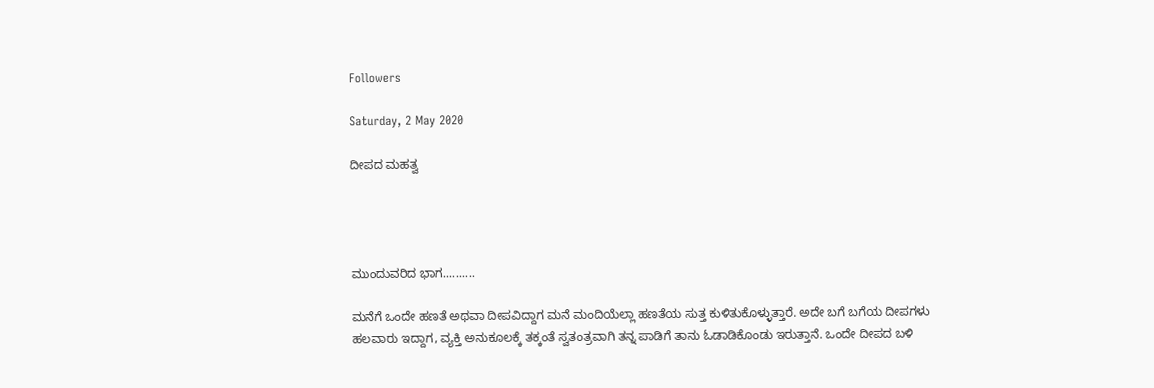Followers

Saturday, 2 May 2020

ದೀಪದ ಮಹತ್ವ




ಮುಂದುವರಿದ ಭಾಗ..........

ಮನೆಗೆ ಒಂದೇ ಹಣತೆ ಅಥವಾ ದೀಪವಿದ್ದಾಗ ಮನೆ ಮಂದಿಯೆಲ್ಲಾ ಹಣತೆಯ ಸುತ್ತ ಕುಳಿತುಕೊಳ್ಳುತ್ತಾರೆ. ಅದೇ ಬಗೆ ಬಗೆಯ ದೀಪಗಳು ಹಲವಾರು ಇದ್ದಾಗ, ವ್ಯಕ್ತಿ ಅನುಕೂಲಕ್ಕೆ ತಕ್ಕಂತೆ ಸ್ವತಂತ್ರವಾಗಿ ತನ್ನ ಪಾಡಿಗೆ ತಾನು ಓಡಾಡಿಕೊಂಡು ಇರುತ್ತಾನೆ. ಒಂದೇ ದೀಪದ ಬಳಿ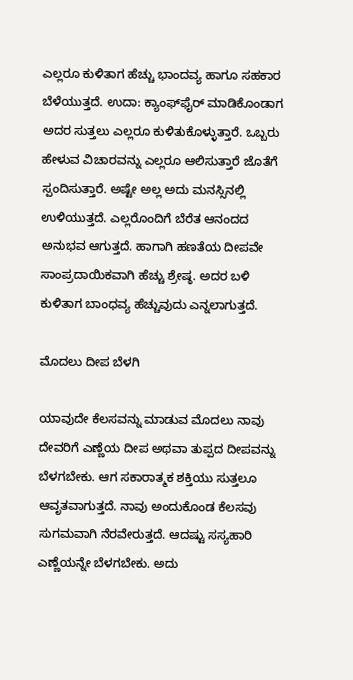ಎಲ್ಲರೂ ಕುಳಿತಾಗ ಹೆಚ್ಚು ಭಾಂದವ್ಯ ಹಾಗೂ ಸಹಕಾರ ಬೆಳೆಯುತ್ತದೆ. ಉದಾ: ಕ್ಯಾಂಫ್‍ಫೈರ್ ಮಾಡಿಕೊಂಡಾಗ ಅದರ ಸುತ್ತಲು ಎಲ್ಲರೂ ಕುಳಿತುಕೊಳ್ಳುತ್ತಾರೆ. ಒಬ್ಬರು ಹೇಳುವ ವಿಚಾರವನ್ನು ಎಲ್ಲರೂ ಆಲಿಸುತ್ತಾರೆ ಜೊತೆಗೆ ಸ್ಪಂದಿಸುತ್ತಾರೆ. ಅಷ್ಟೇ ಅಲ್ಲ ಅದು ಮನಸ್ಸಿನಲ್ಲಿ ಉಳಿಯುತ್ತದೆ. ಎಲ್ಲರೊಂದಿಗೆ ಬೆರೆತ ಆನಂದದ ಅನುಭವ ಆಗುತ್ತದೆ. ಹಾಗಾಗಿ ಹಣತೆಯ ದೀಪವೇ ಸಾಂಪ್ರದಾಯಿಕವಾಗಿ ಹೆಚ್ಚು ಶ್ರೇಷ್ಠ. ಅದರ ಬಳಿ ಕುಳಿತಾಗ ಬಾಂಧವ್ಯ ಹೆಚ್ಚುವುದು ಎನ್ನಲಾಗುತ್ತದೆ.

ಮೊದಲು ದೀಪ ಬೆಳಗಿ

ಯಾವುದೇ ಕೆಲಸವನ್ನು ಮಾಡುವ ಮೊದಲು ನಾವು ದೇವರಿಗೆ ಎಣ್ಣೆಯ ದೀಪ ಅಥವಾ ತುಪ್ಪದ ದೀಪವನ್ನು ಬೆಳಗಬೇಕು. ಆಗ ಸಕಾರಾತ್ಮಕ ಶಕ್ತಿಯು ಸುತ್ತಲೂ ಆವೃತವಾಗುತ್ತದೆ. ನಾವು ಅಂದುಕೊಂಡ ಕೆಲಸವು ಸುಗಮವಾಗಿ ನೆರವೇರುತ್ತದೆ. ಆದಷ್ಟು ಸಸ್ಯಹಾರಿ ಎಣ್ಣೆಯನ್ನೇ ಬೆಳಗಬೇಕು. ಅದು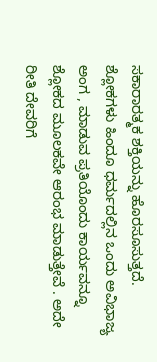ಸಕಾರಾರತ್ಮಕ ಶಕ್ತಿಯನ್ನು ಹೊರಸೂಸುತ್ತದೆ.
ಶ್ಲೋಕಗಳು ಹಿಂದೂ ಧರ್ಮದಲ್ಲಿನ ಒಂದು ಅವಿಭಾಜ್ಯ ಅಂಗ , ಮಾಡುವ ಪ್ರತಿಯೊಂದು ಕಾರ್ಯವನ್ನೂ ಶ್ಲೋಕದ ಮೂಲಕವೇ ಆರಂಭ ಮಾಡುತ್ತೇವೆ . ಅದೇ ರೀತಿ ದೇವರಿಗೆ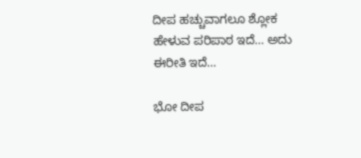ದೀಪ ಹಚ್ಚುವಾಗಲೂ ಶ್ಲೋಕ ಹೇಳುವ ಪರಿಪಾಠ ಇದೆ… ಅದು ಈರೀತಿ ಇದೆ…

ಭೋ ದೀಪ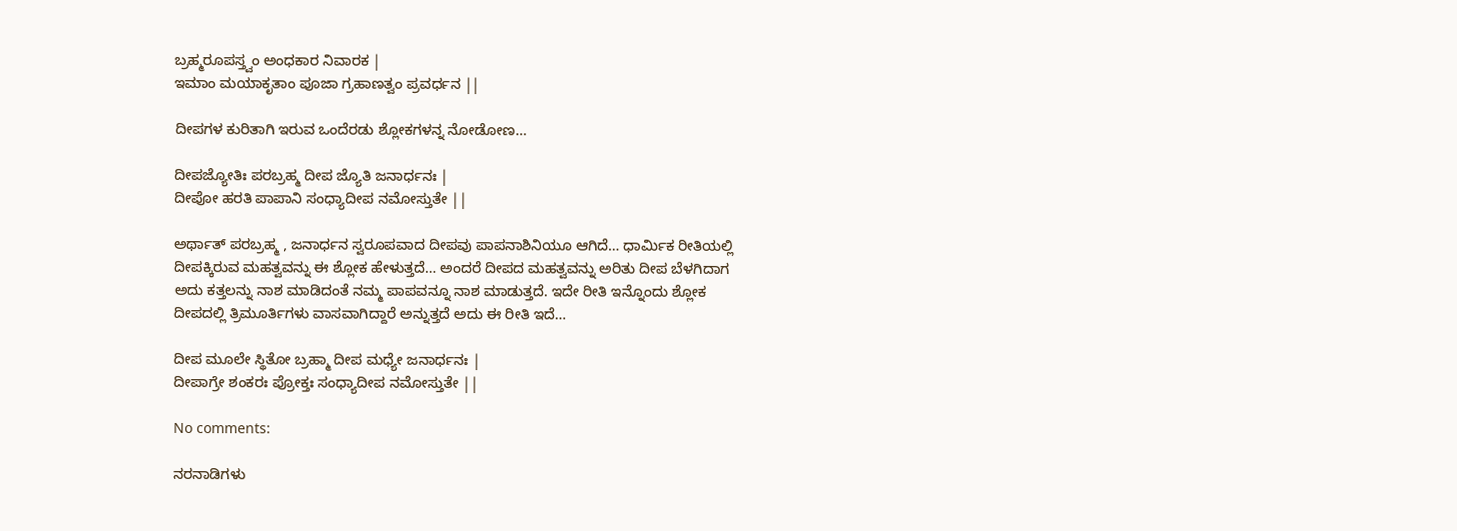ಬ್ರಹ್ಮರೂಪಸ್ತ್ವಂ ಅಂಧಕಾರ ನಿವಾರಕ |
ಇಮಾಂ ಮಯಾಕೃತಾಂ ಪೂಜಾ ಗ್ರಹಾಣತ್ವಂ ಪ್ರವರ್ಧನ ||

ದೀಪಗಳ ಕುರಿತಾಗಿ ಇರುವ ಒಂದೆರಡು ಶ್ಲೋಕಗಳನ್ನ ನೋಡೋಣ…

ದೀಪಜ್ಯೋತಿಃ ಪರಬ್ರಹ್ಮ ದೀಪ ಜ್ಯೊತಿ ಜನಾರ್ಧನಃ |
ದೀಪೋ ಹರತಿ ಪಾಪಾನಿ ಸಂಧ್ಯಾದೀಪ ನಮೋಸ್ತುತೇ ||

ಅರ್ಥಾತ್ ಪರಬ್ರಹ್ಮ , ಜನಾರ್ಧನ ಸ್ವರೂಪವಾದ ದೀಪವು ಪಾಪನಾಶಿನಿಯೂ ಆಗಿದೆ… ಧಾರ್ಮಿಕ ರೀತಿಯಲ್ಲಿ ದೀಪಕ್ಕಿರುವ ಮಹತ್ವವನ್ನು ಈ ಶ್ಲೋಕ ಹೇಳುತ್ತದೆ… ಅಂದರೆ ದೀಪದ ಮಹತ್ವವನ್ನು ಅರಿತು ದೀಪ ಬೆಳಗಿದಾಗ ಅದು ಕತ್ತಲನ್ನು ನಾಶ ಮಾಡಿದಂತೆ ನಮ್ಮ ಪಾಪವನ್ನೂ ನಾಶ ಮಾಡುತ್ತದೆ. ಇದೇ ರೀತಿ ಇನ್ನೊಂದು ಶ್ಲೋಕ ದೀಪದಲ್ಲಿ ತ್ರಿಮೂರ್ತಿಗಳು ವಾಸವಾಗಿದ್ದಾರೆ ಅನ್ನುತ್ತದೆ ಅದು ಈ ರೀತಿ ಇದೆ…

ದೀಪ ಮೂಲೇ ಸ್ಥಿತೋ ಬ್ರಹ್ಮಾ ದೀಪ ಮಧ್ಯೇ ಜನಾರ್ಧನಃ |
ದೀಪಾಗ್ರೇ ಶಂಕರಃ ಪ್ರೋಕ್ತಃ ಸಂಧ್ಯಾದೀಪ ನಮೋಸ್ತುತೇ ||

No comments:

ನರನಾಡಿಗಳು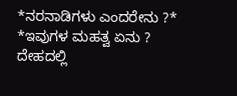*ನರನಾಡಿಗಳು ಎಂದರೇನು ?* *ಇವುಗಳ ಮಹತ್ವ ಏನು ? ದೇಹದಲ್ಲಿ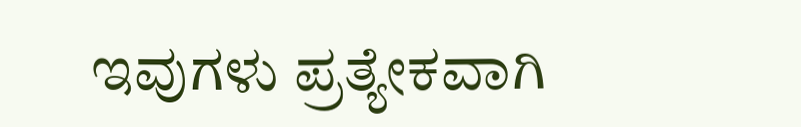ಇವುಗಳು ಪ್ರತ್ಯೇಕವಾಗಿ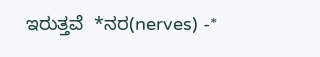ಇರುತ್ತವೆ  *ನರ(nerves) -*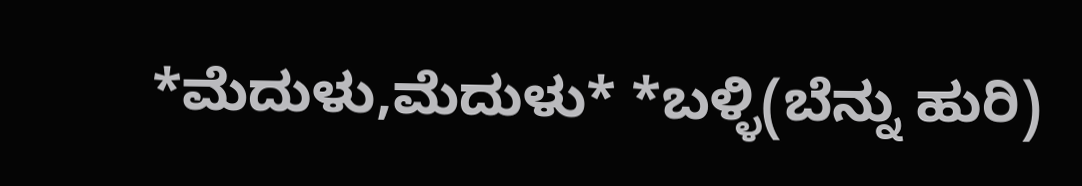*ಮೆದುಳು,ಮೆದುಳು* *ಬಳ್ಳಿ(ಬೆನ್ನು ಹುರಿ)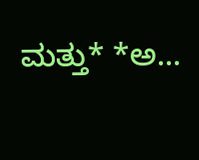ಮತ್ತು* *ಅ...